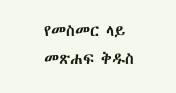የመስመር ላይ መጽሐፍ ቅዱስ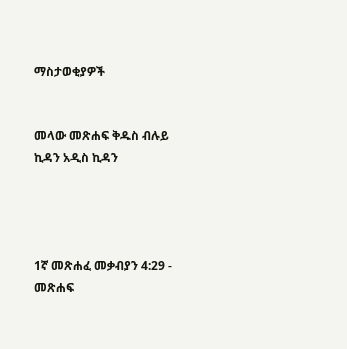ማስታወቂያዎች


መላው መጽሐፍ ቅዱስ ብሉይ ኪዳን አዲስ ኪዳን




1ኛ መጽሐፈ መቃብያን 4:29 - መጽሐፍ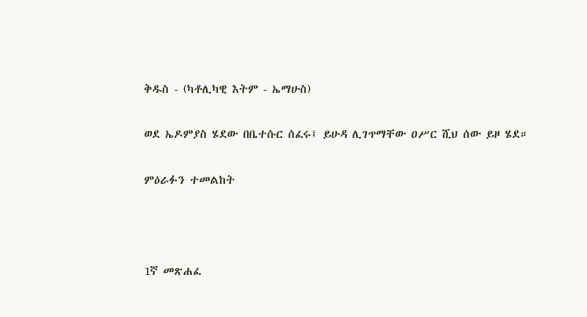ቅዱስ - (ካቶሊካዊ እትም - ኤማሁስ)

ወደ ኤዶምያስ ሄደው በቤተሱር ሰፈሩ፤ ይሁዳ ሊገጥማቸው ዐሥር ሺህ ሰው ይዞ ሄደ።

ምዕራፉን ተመልከት



1ኛ መጽሐፈ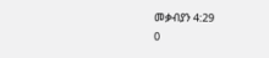መቃብያን 4:29
0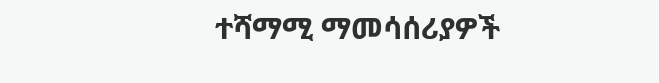ተሻማሚ ማመሳሰሪያዎች